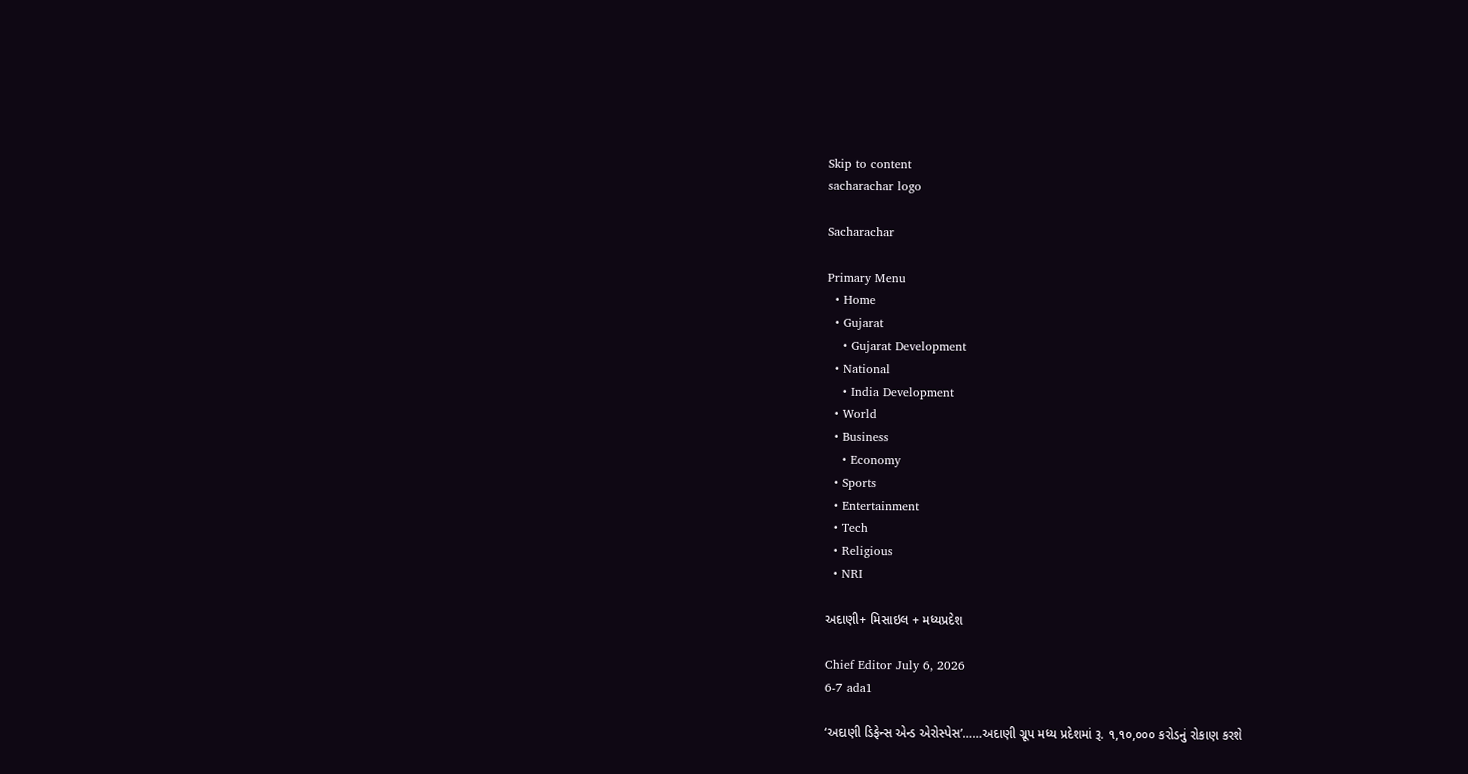Skip to content
sacharachar logo

Sacharachar

Primary Menu
  • Home
  • Gujarat
    • Gujarat Development
  • National
    • India Development
  • World
  • Business
    • Economy
  • Sports
  • Entertainment
  • Tech
  • Religious
  • NRI

અદાણી+ મિસાઇલ + મધ્યપ્રદેશ

Chief Editor July 6, 2026
6-7 ada1

‘અદાણી ડિફેન્સ એન્ડ એરોસ્પેસ’……અદાણી ગ્રૂપ મધ્ય પ્રદેશમાં રૂ. ૧,૧૦,૦૦૦ કરોડનું રોકાણ કરશે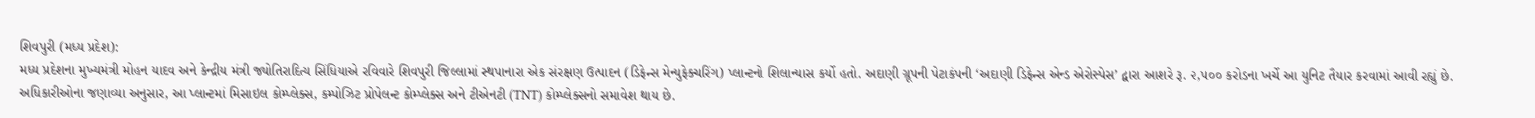શિવપુરી (મધ્ય પ્રદેશ):
મધ્ય પ્રદેશના મુખ્યમંત્રી મોહન યાદવ અને કેન્દ્રીય મંત્રી જ્યોતિરાદિત્ય સિંધિયાએ રવિવારે શિવપુરી જિલ્લામાં સ્થપાનારા એક સંરક્ષણ ઉત્પાદન (ડિફેન્સ મેન્યુફેક્ચરિંગ) પ્લાન્ટનો શિલાન્યાસ કર્યો હતો. અદાણી ગ્રૂપની પેટાકંપની ‘અદાણી ડિફેન્સ એન્ડ એરોસ્પેસ’ દ્વારા આશરે રૂ. ૨,૫૦૦ કરોડના ખર્ચે આ યુનિટ તૈયાર કરવામાં આવી રહ્યું છે. અધિકારીઓના જણાવ્યા અનુસાર, આ પ્લાન્ટમાં મિસાઇલ કોમ્પ્લેક્સ, કમ્પોઝિટ પ્રોપેલન્ટ કોમ્પ્લેક્સ અને ટીએનટી (TNT) કોમ્પ્લેક્સનો સમાવેશ થાય છે.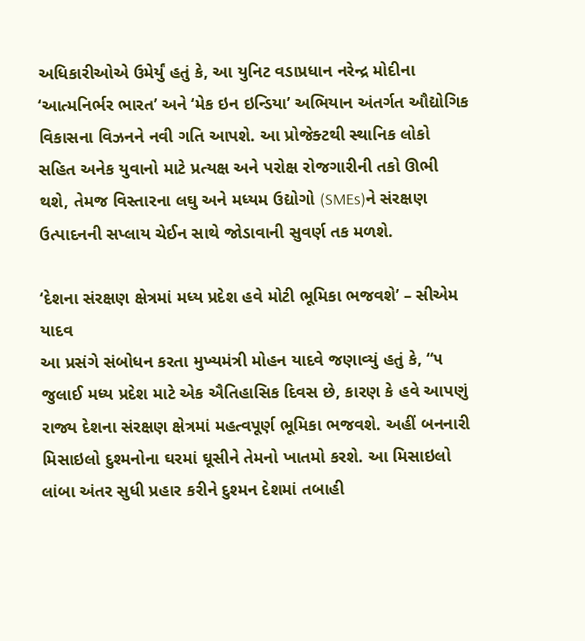અધિકારીઓએ ઉમેર્યું હતું કે, આ યુનિટ વડાપ્રધાન નરેન્દ્ર મોદીના ‘આત્મનિર્ભર ભારત’ અને ‘મેક ઇન ઇન્ડિયા’ અભિયાન અંતર્ગત ઔદ્યોગિક વિકાસના વિઝનને નવી ગતિ આપશે. આ પ્રોજેક્ટથી સ્થાનિક લોકો સહિત અનેક યુવાનો માટે પ્રત્યક્ષ અને પરોક્ષ રોજગારીની તકો ઊભી થશે, તેમજ વિસ્તારના લઘુ અને મધ્યમ ઉદ્યોગો (SMEs)ને સંરક્ષણ ઉત્પાદનની સપ્લાય ચેઈન સાથે જોડાવાની સુવર્ણ તક મળશે.

‘દેશના સંરક્ષણ ક્ષેત્રમાં મધ્ય પ્રદેશ હવે મોટી ભૂમિકા ભજવશે’ – સીએમ યાદવ
આ પ્રસંગે સંબોધન કરતા મુખ્યમંત્રી મોહન યાદવે જણાવ્યું હતું કે, “૫ જુલાઈ મધ્ય પ્રદેશ માટે એક ઐતિહાસિક દિવસ છે, કારણ કે હવે આપણું રાજ્ય દેશના સંરક્ષણ ક્ષેત્રમાં મહત્વપૂર્ણ ભૂમિકા ભજવશે. અહીં બનનારી મિસાઇલો દુશ્મનોના ઘરમાં ઘૂસીને તેમનો ખાતમો કરશે. આ મિસાઇલો લાંબા અંતર સુધી પ્રહાર કરીને દુશ્મન દેશમાં તબાહી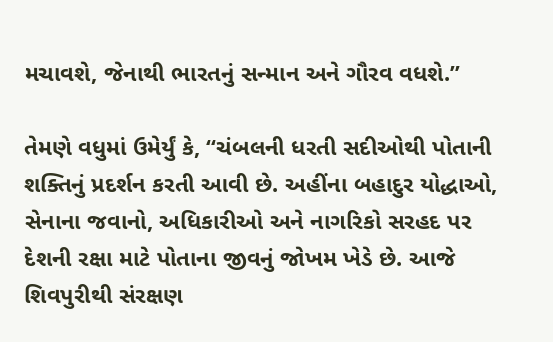મચાવશે, જેનાથી ભારતનું સન્માન અને ગૌરવ વધશે.”

તેમણે વધુમાં ઉમેર્યું કે, “ચંબલની ધરતી સદીઓથી પોતાની શક્તિનું પ્રદર્શન કરતી આવી છે. અહીંના બહાદુર યોદ્ધાઓ, સેનાના જવાનો, અધિકારીઓ અને નાગરિકો સરહદ પર દેશની રક્ષા માટે પોતાના જીવનું જોખમ ખેડે છે. આજે શિવપુરીથી સંરક્ષણ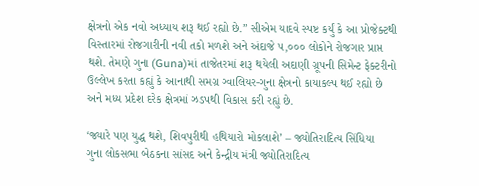ક્ષેત્રનો એક નવો અધ્યાય શરૂ થઈ રહ્યો છે.” સીએમ યાદવે સ્પષ્ટ કર્યું કે આ પ્રોજેક્ટથી વિસ્તારમાં રોજગારીની નવી તકો મળશે અને અંદાજે ૫,૦૦૦ લોકોને રોજગાર પ્રાપ્ત થશે. તેમણે ગુના (Guna)માં તાજેતરમાં શરૂ થયેલી અદાણી ગ્રૂપની સિમેન્ટ ફેક્ટરીનો ઉલ્લેખ કરતા કહ્યું કે આનાથી સમગ્ર ગ્વાલિયર-ગુના ક્ષેત્રનો કાયાકલ્પ થઈ રહ્યો છે અને મધ્ય પ્રદેશ દરેક ક્ષેત્રમાં ઝડપથી વિકાસ કરી રહ્યું છે.

‘જ્યારે પણ યુદ્ધ થશે, શિવપુરીથી હથિયારો મોકલાશે’ – જ્યોતિરાદિત્ય સિંધિયા
ગુના લોકસભા બેઠકના સાંસદ અને કેન્દ્રીય મંત્રી જ્યોતિરાદિત્ય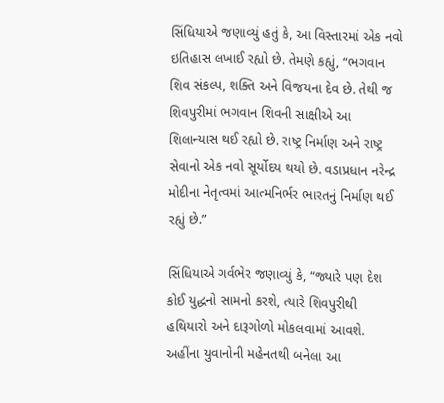સિંધિયાએ જણાવ્યું હતું કે, આ વિસ્તારમાં એક નવો ઇતિહાસ લખાઈ રહ્યો છે. તેમણે કહ્યું, “ભગવાન શિવ સંકલ્પ, શક્તિ અને વિજયના દેવ છે. તેથી જ શિવપુરીમાં ભગવાન શિવની સાક્ષીએ આ શિલાન્યાસ થઈ રહ્યો છે. રાષ્ટ્ર નિર્માણ અને રાષ્ટ્ર સેવાનો એક નવો સૂર્યોદય થયો છે. વડાપ્રધાન નરેન્દ્ર મોદીના નેતૃત્વમાં આત્મનિર્ભર ભારતનું નિર્માણ થઈ રહ્યું છે.”

સિંધિયાએ ગર્વભેર જણાવ્યું કે, “જ્યારે પણ દેશ કોઈ યુદ્ધનો સામનો કરશે, ત્યારે શિવપુરીથી હથિયારો અને દારૂગોળો મોકલવામાં આવશે. અહીંના યુવાનોની મહેનતથી બનેલા આ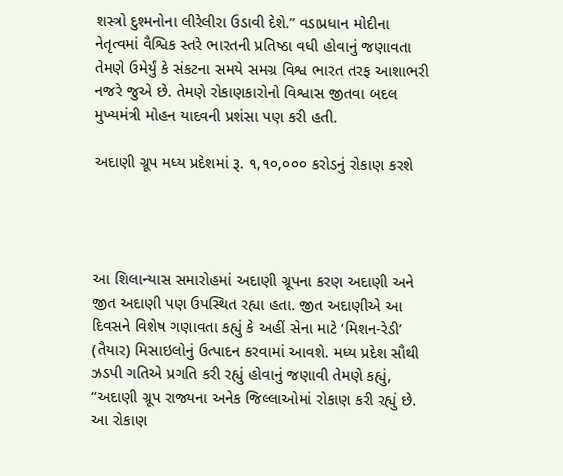શસ્ત્રો દુશ્મનોના લીરેલીરા ઉડાવી દેશે.” વડાપ્રધાન મોદીના નેતૃત્વમાં વૈશ્વિક સ્તરે ભારતની પ્રતિષ્ઠા વધી હોવાનું જણાવતા તેમણે ઉમેર્યું કે સંકટના સમયે સમગ્ર વિશ્વ ભારત તરફ આશાભરી નજરે જુએ છે. તેમણે રોકાણકારોનો વિશ્વાસ જીતવા બદલ મુખ્યમંત્રી મોહન યાદવની પ્રશંસા પણ કરી હતી.

અદાણી ગ્રૂપ મધ્ય પ્રદેશમાં રૂ. ૧,૧૦,૦૦૦ કરોડનું રોકાણ કરશે




આ શિલાન્યાસ સમારોહમાં અદાણી ગ્રૂપના કરણ અદાણી અને જીત અદાણી પણ ઉપસ્થિત રહ્યા હતા. જીત અદાણીએ આ દિવસને વિશેષ ગણાવતા કહ્યું કે અહીં સેના માટે ‘મિશન-રેડી’ (તૈયાર) મિસાઇલોનું ઉત્પાદન કરવામાં આવશે. મધ્ય પ્રદેશ સૌથી ઝડપી ગતિએ પ્રગતિ કરી રહ્યું હોવાનું જણાવી તેમણે કહ્યું, “અદાણી ગ્રૂપ રાજ્યના અનેક જિલ્લાઓમાં રોકાણ કરી રહ્યું છે. આ રોકાણ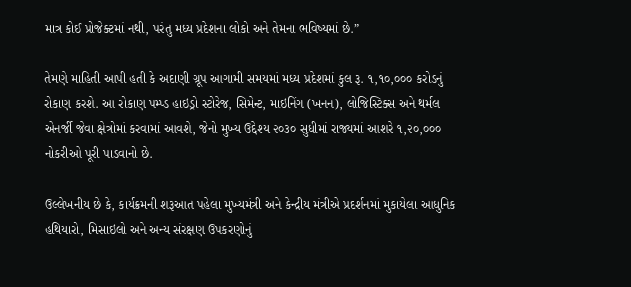માત્ર કોઈ પ્રોજેક્ટમાં નથી, પરંતુ મધ્ય પ્રદેશના લોકો અને તેમના ભવિષ્યમાં છે.”

તેમણે માહિતી આપી હતી કે અદાણી ગ્રૂપ આગામી સમયમાં મધ્ય પ્રદેશમાં કુલ રૂ. ૧,૧૦,૦૦૦ કરોડનું રોકાણ કરશે. આ રોકાણ પમ્પ્ડ હાઇડ્રો સ્ટોરેજ, સિમેન્ટ, માઇનિંગ (ખનન), લોજિસ્ટિક્સ અને થર્મલ એનર્જી જેવા ક્ષેત્રોમાં કરવામાં આવશે, જેનો મુખ્ય ઉદ્દેશ્ય ૨૦૩૦ સુધીમાં રાજ્યમાં આશરે ૧,૨૦,૦૦૦ નોકરીઓ પૂરી પાડવાનો છે.

ઉલ્લેખનીય છે કે, કાર્યક્રમની શરૂઆત પહેલા મુખ્યમંત્રી અને કેન્દ્રીય મંત્રીએ પ્રદર્શનમાં મુકાયેલા આધુનિક હથિયારો, મિસાઇલો અને અન્ય સંરક્ષણ ઉપકરણોનું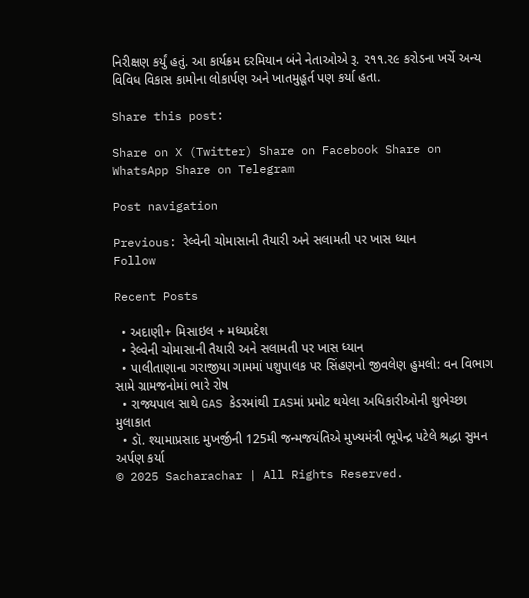નિરીક્ષણ કર્યું હતું. આ કાર્યક્રમ દરમિયાન બંને નેતાઓએ રૂ. ૨૧૧.૨૯ કરોડના ખર્ચે અન્ય વિવિધ વિકાસ કામોના લોકાર્પણ અને ખાતમુહૂર્ત પણ કર્યા હતા.

Share this post:

Share on X (Twitter) Share on Facebook Share on WhatsApp Share on Telegram

Post navigation

Previous: રેલ્વેની ચોમાસાની તૈયારી અને સલામતી પર ખાસ ધ્યાન
Follow

Recent Posts

  • અદાણી+ મિસાઇલ + મધ્યપ્રદેશ
  • રેલ્વેની ચોમાસાની તૈયારી અને સલામતી પર ખાસ ધ્યાન
  • પાલીતાણાના ગરાજીયા ગામમાં પશુપાલક પર સિંહણનો જીવલેણ હુમલો: વન વિભાગ સામે ગ્રામજનોમાં ભારે રોષ
  • રાજ્યપાલ સાથે GAS કેડરમાંથી IASમાં પ્રમોટ થયેલા અધિકારીઓની શુભેચ્છા મુલાકાત
  • ડૉ. શ્યામાપ્રસાદ મુખર્જીની 125મી જન્મજયંતિએ મુખ્યમંત્રી ભૂપેન્દ્ર પટેલે શ્રદ્ધા સુમન અર્પણ કર્યા
© 2025 Sacharachar | All Rights Reserved.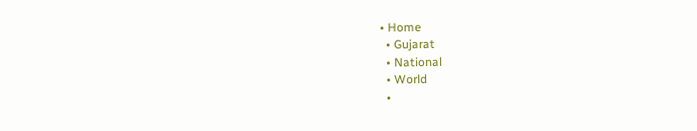• Home
  • Gujarat
  • National
  • World
  •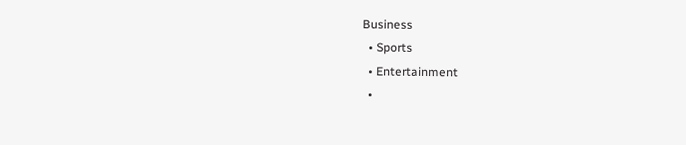Business
  • Sports
  • Entertainment
  •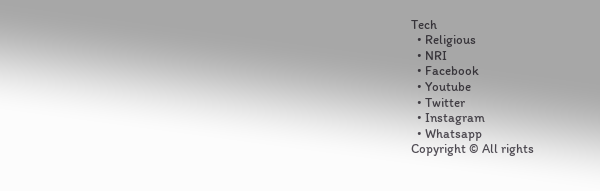Tech
  • Religious
  • NRI
  • Facebook
  • Youtube
  • Twitter
  • Instagram
  • Whatsapp
Copyright © All rights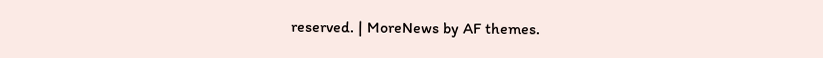reserved. | MoreNews by AF themes.